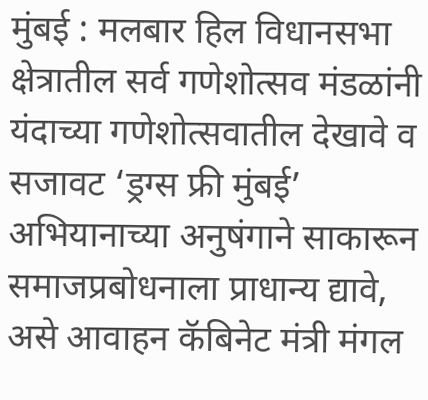मुंबई : मलबार हिल विधानसभा क्षेत्रातील सर्व गणेशोत्सव मंडळांनी यंदाच्या गणेशोत्सवातील देखावे व सजावट ‘ड्रग्स फ्री मुंबई’ अभियानाच्या अनुषंगाने साकारून समाजप्रबोधनाला प्राधान्य द्यावे, असे आवाहन कॅबिनेट मंत्री मंगल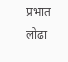प्रभात लोढा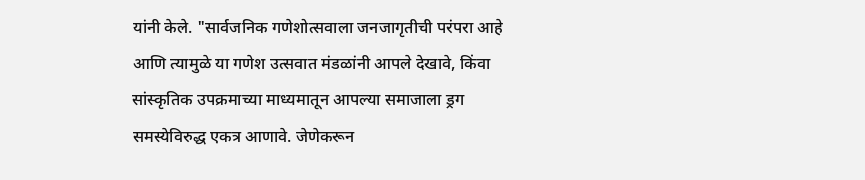यांनी केले. "सार्वजनिक गणेशोत्सवाला जनजागृतीची परंपरा आहे आणि त्यामुळे या गणेश उत्सवात मंडळांनी आपले देखावे, किंवा सांस्कृतिक उपक्रमाच्या माध्यमातून आपल्या समाजाला ड्रग समस्येविरुद्ध एकत्र आणावे. जेणेकरून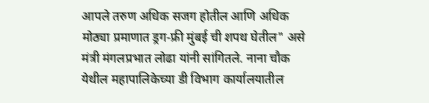आपले तरुण अधिक सजग होतील आणि अधिक मोठ्या प्रमाणात ड्रग-फ्री मुंबई ची शपथ घेतील" असे मंत्री मंगलप्रभात लोढा यांनी सांगितले. नाना चौक येथील महापालिकेच्या डी विभाग कार्यालयातील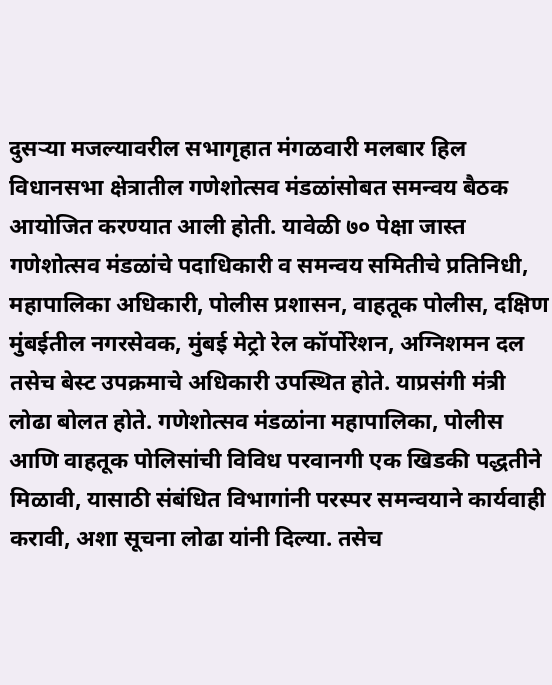दुसऱ्या मजल्यावरील सभागृहात मंगळवारी मलबार हिल विधानसभा क्षेत्रातील गणेशोत्सव मंडळांसोबत समन्वय बैठक आयोजित करण्यात आली होती. यावेळी ७० पेक्षा जास्त गणेशोत्सव मंडळांचे पदाधिकारी व समन्वय समितीचे प्रतिनिधी, महापालिका अधिकारी, पोलीस प्रशासन, वाहतूक पोलीस, दक्षिण मुंबईतील नगरसेवक, मुंबई मेट्रो रेल कॉर्पोरेशन, अग्निशमन दल तसेच बेस्ट उपक्रमाचे अधिकारी उपस्थित होते. याप्रसंगी मंत्री लोढा बोलत होते. गणेशोत्सव मंडळांना महापालिका, पोलीस आणि वाहतूक पोलिसांची विविध परवानगी एक खिडकी पद्धतीने मिळावी, यासाठी संबंधित विभागांनी परस्पर समन्वयाने कार्यवाही करावी, अशा सूचना लोढा यांनी दिल्या. तसेच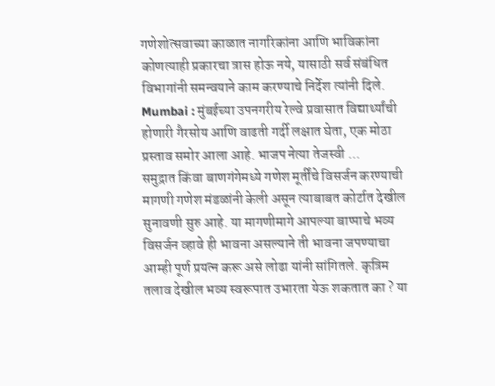गणेशोत्सवाच्या काळात नागरिकांना आणि भाविकांना कोणत्याही प्रकारचा त्रास होऊ नये, यासाठी सर्व संबंधित विभागांनी समन्वयाने काम करण्याचे निर्देश त्यांनी दिले.
Mumbai : मुंबईच्या उपनगरीय रेल्वे प्रवासात विद्यार्थ्यांची होणारी गैरसोय आणि वाढती गर्दी लक्षात घेता, एक मोठा प्रस्ताव समोर आला आहे. भाजप नेत्या तेजस्वी ...
समुद्रात किंवा बाणगंगेमध्ये गणेश मूर्तींचे विसर्जन करण्याची मागणी गणेश मंडळांनी केली असून त्याबाबत कोर्टात देखील सुनावणी सुरु आहे. या मागणीमागे आपल्या बाप्पाचे भव्य विसर्जन व्हावे ही भावना असल्याने ती भावना जपण्याचा आम्ही पूर्ण प्रयत्न करू असे लोढा यांनी सांगितले. कृत्रिम तलाव देखील भव्य स्वरूपात उभारता येऊ शकतात का ? या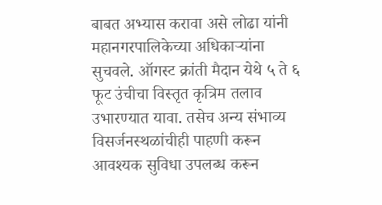बाबत अभ्यास करावा असे लोढा यांनी महानगरपालिकेच्या अधिकाऱ्यांना सुचवले. ऑगस्ट क्रांती मैदान येथे ५ ते ६ फूट उंचीचा विस्तृत कृत्रिम तलाव उभारण्यात यावा. तसेच अन्य संभाव्य विसर्जनस्थळांचीही पाहणी करून आवश्यक सुविधा उपलब्ध करून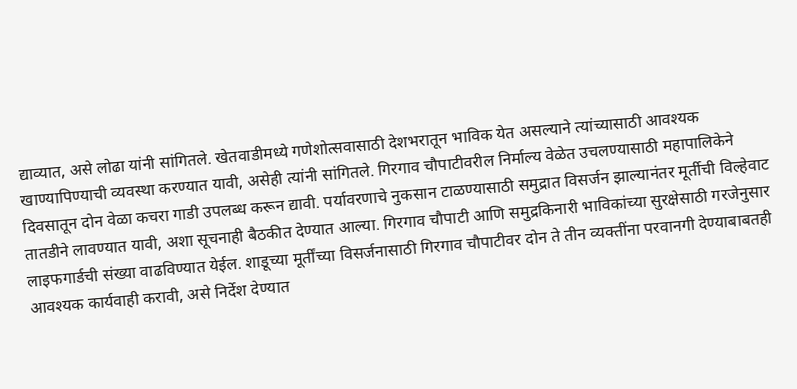द्याव्यात, असे लोढा यांनी सांगितले. खेतवाडीमध्ये गणेशोत्सवासाठी देशभरातून भाविक येत असल्याने त्यांच्यासाठी आवश्यक खाण्यापिण्याची व्यवस्था करण्यात यावी, असेही त्यांनी सांगितले. गिरगाव चौपाटीवरील निर्माल्य वेळेत उचलण्यासाठी महापालिकेने दिवसातून दोन वेळा कचरा गाडी उपलब्ध करून द्यावी. पर्यावरणाचे नुकसान टाळण्यासाठी समुद्रात विसर्जन झाल्यानंतर मूर्तीची विल्हेवाट तातडीने लावण्यात यावी, अशा सूचनाही बैठकीत देण्यात आल्या. गिरगाव चौपाटी आणि समुद्रकिनारी भाविकांच्या सुरक्षेसाठी गरजेनुसार लाइफगार्डची संख्या वाढविण्यात येईल. शाडूच्या मूर्तींच्या विसर्जनासाठी गिरगाव चौपाटीवर दोन ते तीन व्यक्तींना परवानगी देण्याबाबतही आवश्यक कार्यवाही करावी, असे निर्देश देण्यात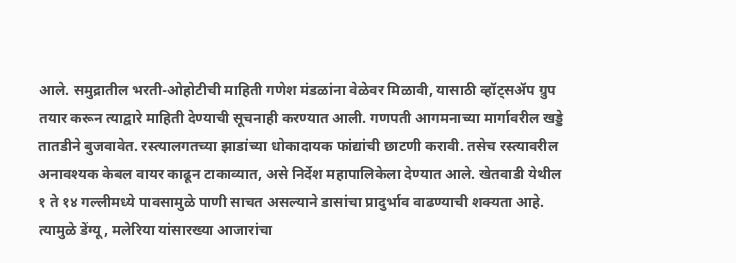आले. समुद्रातील भरती-ओहोटीची माहिती गणेश मंडळांना वेळेवर मिळावी, यासाठी व्हॉट्सॲप ग्रुप तयार करून त्याद्वारे माहिती देण्याची सूचनाही करण्यात आली. गणपती आगमनाच्या मार्गावरील खड्डे तातडीने बुजवावेत. रस्त्यालगतच्या झाडांच्या धोकादायक फांद्यांची छाटणी करावी. तसेच रस्त्यावरील अनावश्यक केबल वायर काढून टाकाव्यात, असे निर्देश महापालिकेला देण्यात आले. खेतवाडी येथील १ ते १४ गल्लीमध्ये पावसामुळे पाणी साचत असल्याने डासांचा प्रादुर्भाव वाढण्याची शक्यता आहे. त्यामुळे डेंग्यू, मलेरिया यांसारख्या आजारांचा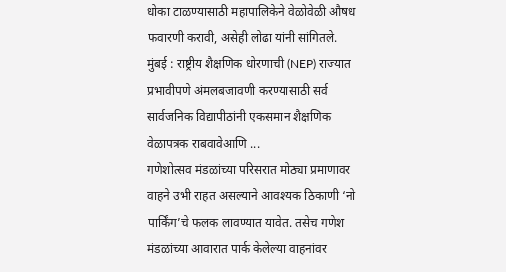धोका टाळण्यासाठी महापालिकेने वेळोवेळी औषध फवारणी करावी, असेही लोढा यांनी सांगितले.
मुंबई : राष्ट्रीय शैक्षणिक धोरणाची (NEP) राज्यात प्रभावीपणे अंमलबजावणी करण्यासाठी सर्व सार्वजनिक विद्यापीठांनी एकसमान शैक्षणिक वेळापत्रक राबवावेआणि ...
गणेशोत्सव मंडळांच्या परिसरात मोठ्या प्रमाणावर वाहने उभी राहत असल्याने आवश्यक ठिकाणी ‘नो पार्किंग’चे फलक लावण्यात यावेत. तसेच गणेश मंडळांच्या आवारात पार्क केलेल्या वाहनांवर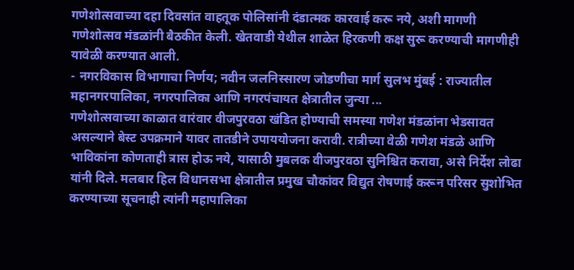गणेशोत्सवाच्या दहा दिवसांत वाहतूक पोलिसांनी दंडात्मक कारवाई करू नये, अशी मागणी गणेशोत्सव मंडळांनी बैठकीत केली. खेतवाडी येथील शाळेत हिरकणी कक्ष सुरू करण्याची मागणीही यावेळी करण्यात आली.
- नगरविकास विभागाचा निर्णय; नवीन जलनिस्सारण जोडणीचा मार्ग सुलभ मुंबई : राज्यातील महानगरपालिका, नगरपालिका आणि नगरपंचायत क्षेत्रातील जुन्या ...
गणेशोत्सवाच्या काळात वारंवार वीजपुरवठा खंडित होण्याची समस्या गणेश मंडळांना भेडसावत असल्याने बेस्ट उपक्रमाने यावर तातडीने उपाययोजना करावी. रात्रीच्या वेळी गणेश मंडळे आणि भाविकांना कोणताही त्रास होऊ नये, यासाठी मुबलक वीजपुरवठा सुनिश्चित करावा, असे निर्देश लोढा यांनी दिले. मलबार हिल विधानसभा क्षेत्रातील प्रमुख चौकांवर विद्युत रोषणाई करून परिसर सुशोभित करण्याच्या सूचनाही त्यांनी महापालिका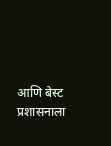आणि बेस्ट प्रशासनाला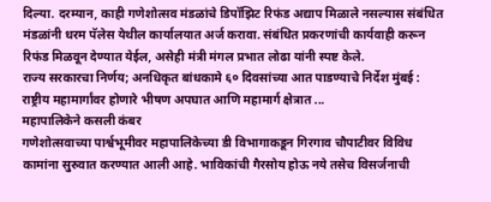दिल्या. दरम्यान, काही गणेशोत्सव मंडळांचे डिपॉझिट रिफंड अद्याप मिळाले नसल्यास संबंधित मंडळांनी धरम पॅलेस येथील कार्यालयात अर्ज करावा. संबंधित प्रकरणांची कार्यवाही करून रिफंड मिळवून देण्यात येईल, असेही मंत्री मंगल प्रभात लोढा यांनी स्पष्ट केले.
राज्य सरकारचा निर्णय; अनधिकृत बांधकामे ६० दिवसांच्या आत पाडण्याचे निर्देश मुंबई : राष्ट्रीय महामार्गांवर होणारे भीषण अपघात आणि महामार्ग क्षेत्रात ...
महापालिकेने कसली कंबर
गणेशोत्सवाच्या पार्श्वभूमीवर महापालिकेच्या डी विभागाकडून गिरगाव चौपाटीवर विविध कामांना सुरुवात करण्यात आली आहे. भाविकांची गैरसोय होऊ नये तसेच विसर्जनाची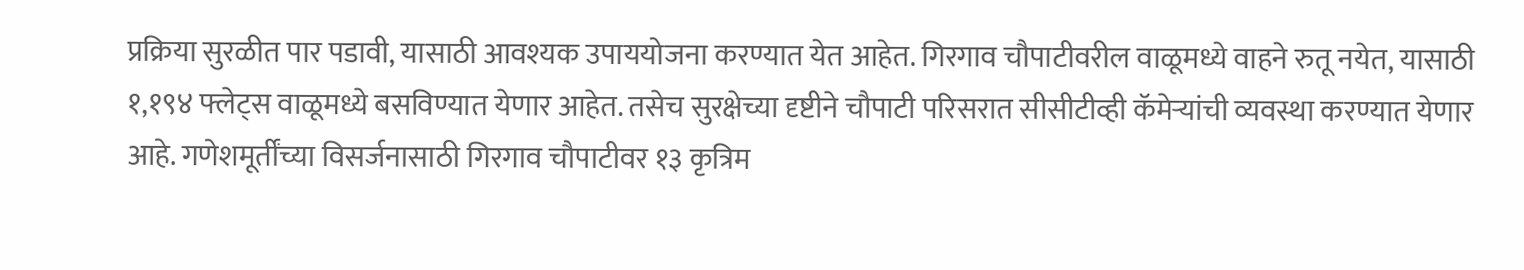प्रक्रिया सुरळीत पार पडावी, यासाठी आवश्यक उपाययोजना करण्यात येत आहेत. गिरगाव चौपाटीवरील वाळूमध्ये वाहने रुतू नयेत, यासाठी १,१९४ फ्लेट्स वाळूमध्ये बसविण्यात येणार आहेत. तसेच सुरक्षेच्या दृष्टीने चौपाटी परिसरात सीसीटीव्ही कॅमेऱ्यांची व्यवस्था करण्यात येणार आहे. गणेशमूर्तींच्या विसर्जनासाठी गिरगाव चौपाटीवर १३ कृत्रिम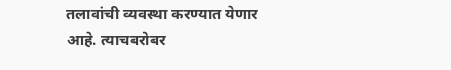तलावांची व्यवस्था करण्यात येणार आहे. त्याचबरोबर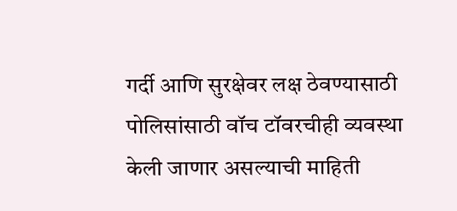गर्दी आणि सुरक्षेवर लक्ष ठेवण्यासाठी पोलिसांसाठी वॉच टॉवरचीही व्यवस्था केली जाणार असल्याची माहिती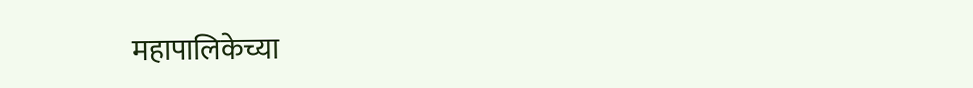महापालिकेच्या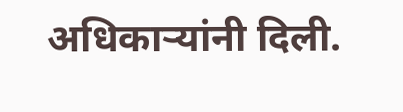अधिकाऱ्यांनी दिली.